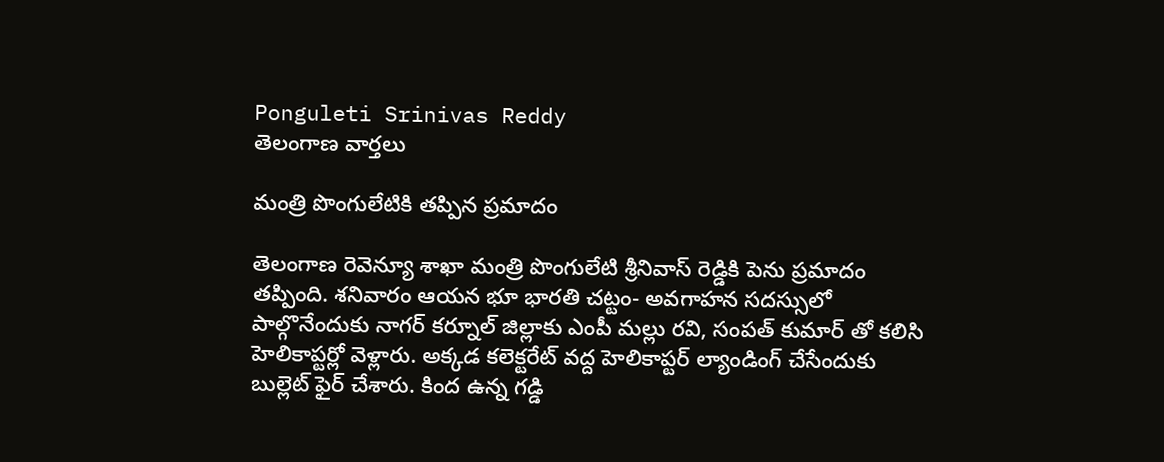Ponguleti Srinivas Reddy
తెలంగాణ వార్తలు

మంత్రి పొంగులేటికి తప్పిన ప్రమాదం

తెలంగాణ రెవెన్యూ శాఖా మంత్రి పొంగులేటి శ్రీనివాస్‌ రెడ్డికి పెను ప్రమాదం తప్పింది. శనివారం ఆయన భూ భారతి చట్టం- అవగాహన సదస్సులో పాల్గొనేందుకు నాగర్‌ కర్నూల్ జిల్లాకు ఎంపీ మల్లు రవి, సంపత్‌ కుమార్ తో కలిసి హెలికాప్టర్లో వెళ్లారు. అక్కడ కలెక్టరేట్ వద్ద హెలికాప్టర్ ల్యాండింగ్ చేసేందుకు బుల్లెట్ ఫైర్ చేశారు. కింద ఉన్న గడ్డి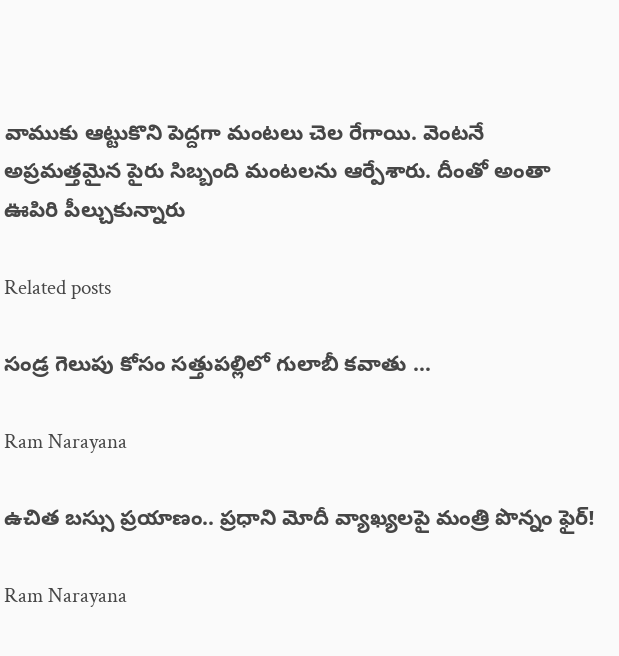వాముకు ఆట్టుకొని పెద్దగా మంటలు చెల రేగాయి. వెంటనే అప్రమత్తమైన పైరు సిబ్బంది మంటలను ఆర్పేశారు. దీంతో అంతా ఊపిరి పీల్చుకున్నారు

Related posts

సండ్ర గెలుపు కోసం సత్తుపల్లిలో గులాబీ కవాతు …

Ram Narayana

ఉచిత బ‌స్సు ప్ర‌యాణం.. ప్ర‌ధాని మోదీ వ్యాఖ్య‌ల‌పై మంత్రి పొన్నం ఫైర్‌!

Ram Narayana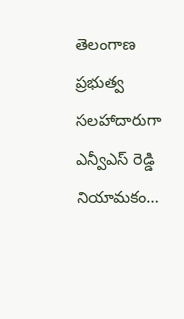తెలంగాణ ప్రభుత్వ సలహాదారుగా ఎన్వీఎస్ రెడ్డి నియామకం…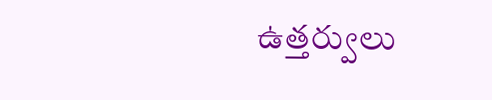ఉత్తర్వులు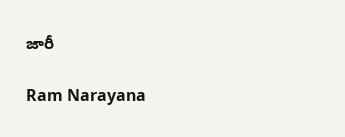జారీ

Ram Narayana